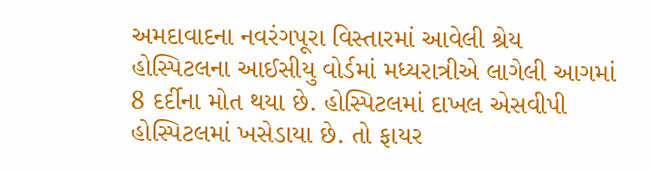અમદાવાદના નવરંગપૂરા વિસ્તારમાં આવેલી શ્રેય હોસ્પિટલના આઈસીયુ વોર્ડમાં મધ્યરાત્રીએ લાગેલી આગમાં 8 દર્દીના મોત થયા છે. હોસ્પિટલમાં દાખલ એસવીપી હોસ્પિટલમાં ખસેડાયા છે. તો ફાયર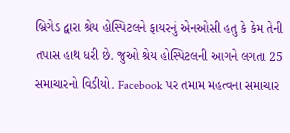બ્રિગેડ દ્વારા શ્રેય હોસ્પિટલને ફાયરનું એનઓસી હતુ કે કેમ તેની તપાસ હાથ ધરી છે. જુઓ શ્રેય હોસ્પિટલની આગને લગતા 25 સમાચારનો વિડીયો. Facebook પર તમામ મહત્વના સમાચાર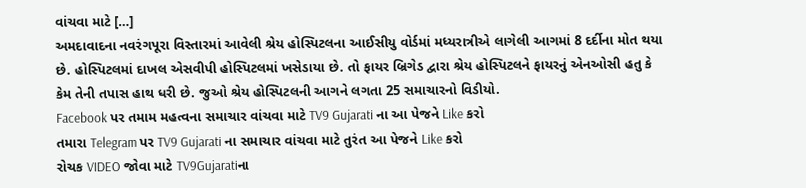વાંચવા માટે […]
અમદાવાદના નવરંગપૂરા વિસ્તારમાં આવેલી શ્રેય હોસ્પિટલના આઈસીયુ વોર્ડમાં મધ્યરાત્રીએ લાગેલી આગમાં 8 દર્દીના મોત થયા છે. હોસ્પિટલમાં દાખલ એસવીપી હોસ્પિટલમાં ખસેડાયા છે. તો ફાયર બ્રિગેડ દ્વારા શ્રેય હોસ્પિટલને ફાયરનું એનઓસી હતુ કે કેમ તેની તપાસ હાથ ધરી છે. જુઓ શ્રેય હોસ્પિટલની આગને લગતા 25 સમાચારનો વિડીયો.
Facebook પર તમામ મહત્વના સમાચાર વાંચવા માટે TV9 Gujarati ના આ પેજને Like કરો
તમારા Telegram પર TV9 Gujarati ના સમાચાર વાંચવા માટે તુરંત આ પેજને Like કરો
રોચક VIDEO જોવા માટે TV9Gujaratiના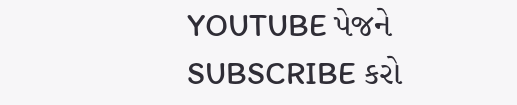YOUTUBE પેજને SUBSCRIBE કરો